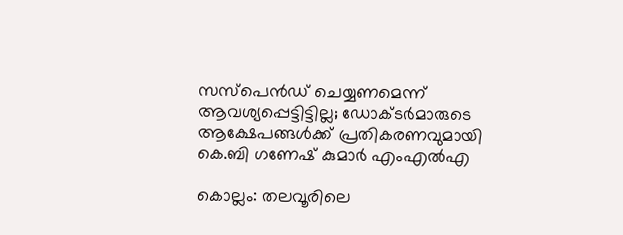സസ്‌പെന്‍ഡ് ചെയ്യണമെന്ന് ആവശ്യപ്പെട്ടിട്ടില്ല; ഡോക്ടര്‍മാരുടെ ആക്ഷേപങ്ങള്‍ക്ക് പ്രതികരണവുമായി കെ.ബി ഗണേഷ് കുമാര്‍ എംഎല്‍എ

കൊല്ലം: തലവൂരിലെ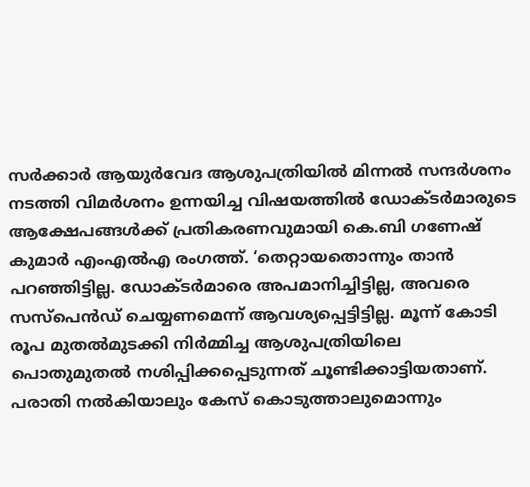സര്‍ക്കാര്‍ ആയുര്‍വേദ ആശുപത്രിയില്‍ മിന്നല്‍ സന്ദര്‍ശനം നടത്തി വിമര്‍ശനം ഉന്നയിച്ച വിഷയത്തില്‍ ഡോക്ടര്‍മാരുടെ ആക്ഷേപങ്ങള്‍ക്ക് പ്രതികരണവുമായി കെ.ബി ഗണേഷ് കുമാര്‍ എംഎല്‍എ രംഗത്ത്. ‘തെറ്റായതൊന്നും താന്‍ പറഞ്ഞിട്ടില്ല. ഡോക്ടര്‍മാരെ അപമാനിച്ചിട്ടില്ല, അവരെ സസ്പെന്‍ഡ് ചെയ്യണമെന്ന് ആവശ്യപ്പെട്ടിട്ടില്ല. മൂന്ന് കോടി രൂപ മുതല്‍മുടക്കി നിര്‍മ്മിച്ച ആശുപത്രിയിലെ പൊതുമുതല്‍ നശിപ്പിക്കപ്പെടുന്നത് ചൂണ്ടിക്കാട്ടിയതാണ്. പരാതി നല്‍കിയാലും കേസ് കൊടുത്താലുമൊന്നും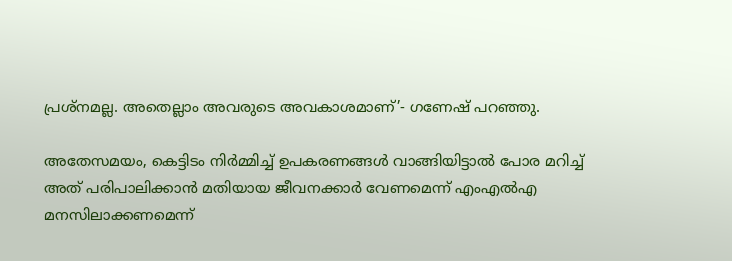പ്രശ്നമല്ല. അതെല്ലാം അവരുടെ അവകാശമാണ്’- ഗണേഷ് പറഞ്ഞു.

അതേസമയം, കെട്ടിടം നിര്‍മ്മിച്ച് ഉപകരണങ്ങള്‍ വാങ്ങിയിട്ടാല്‍ പോര മറിച്ച് അത് പരിപാലിക്കാന്‍ മതിയായ ജീവനക്കാര്‍ വേണമെന്ന് എംഎല്‍എ മനസിലാക്കണമെന്ന്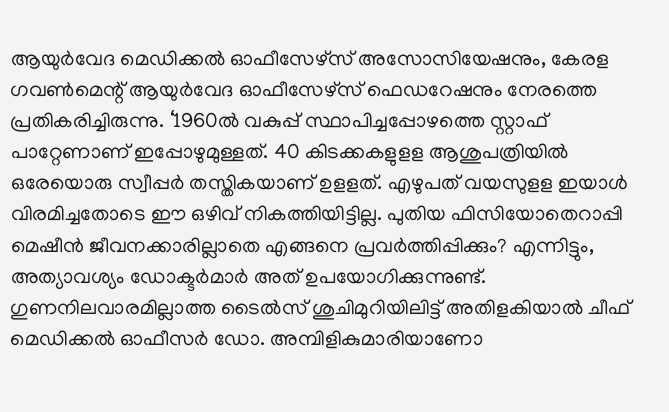ആയുര്‍വേദ മെഡിക്കല്‍ ഓഫീസേഴ്സ് അസോസിയേഷനും, കേരള ഗവണ്‍മെന്റ് ആയുര്‍വേദ ഓഫീസേഴ്സ് ഫെഡറേഷനും നേരത്തെ പ്രതികരിച്ചിരുന്നു. ‘1960ല്‍ വകുപ്പ് സ്ഥാപിച്ചപ്പോഴത്തെ സ്റ്റാഫ് പാറ്റേണാണ് ഇപ്പോഴുമുള്ളത്. 40 കിടക്കകളുളള ആശുപത്രിയില്‍ ഒരേയൊരു സ്വീപ്പര്‍ തസ്തികയാണ് ഉളളത്. എഴുപത് വയസുളള ഇയാള്‍ വിരമിച്ചതോടെ ഈ ഒഴിവ് നികത്തിയിട്ടില്ല. പുതിയ ഫിസിയോതെറാപ്പി മെഷീന്‍ ജീവനക്കാരില്ലാതെ എങ്ങനെ പ്രവര്‍ത്തിപ്പിക്കും? എന്നിട്ടും, അത്യാവശ്യം ഡോക്ടര്‍മാര്‍ അത് ഉപയോഗിക്കുന്നുണ്ട്. ഗുണനിലവാരമില്ലാത്ത ടൈല്‍സ് ശുചിമുറിയിലിട്ട് അതിളകിയാല്‍ ചീഫ് മെഡിക്കല്‍ ഓഫീസര്‍ ഡോ. അമ്പിളികുമാരിയാണോ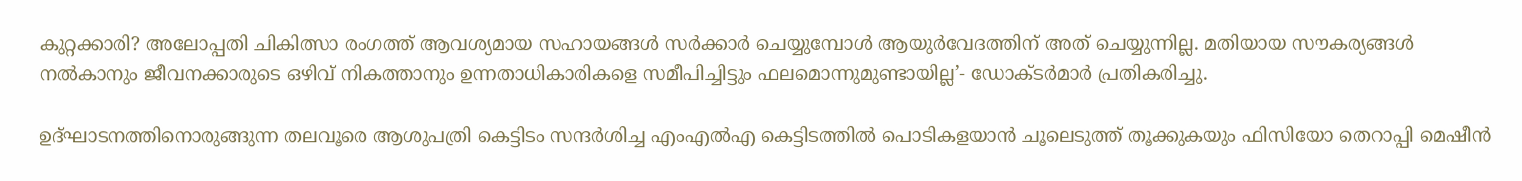കുറ്റക്കാരി? അലോപ്പതി ചികിത്സാ രംഗത്ത് ആവശ്യമായ സഹായങ്ങള്‍ സര്‍ക്കാര്‍ ചെയ്യുമ്പോള്‍ ആയുര്‍വേദത്തിന് അത് ചെയ്യുന്നില്ല. മതിയായ സൗകര്യങ്ങള്‍ നല്‍കാനും ജീവനക്കാരുടെ ഒഴിവ് നികത്താനും ഉന്നതാധികാരികളെ സമീപിച്ചിട്ടും ഫലമൊന്നുമുണ്ടായില്ല’- ഡോക്ടര്‍മാര്‍ പ്രതികരിച്ചു.

ഉദ്ഘാടനത്തിനൊരുങ്ങുന്ന തലവൂരെ ആശുപത്രി കെട്ടിടം സന്ദര്‍ശിച്ച എംഎല്‍എ കെട്ടിടത്തില്‍ പൊടികളയാന്‍ ചൂലെടുത്ത് തൂക്കുകയും ഫിസിയോ തെറാപ്പി മെഷീന്‍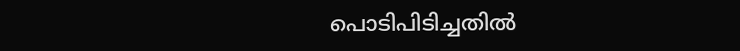പൊടിപിടിച്ചതില്‍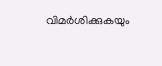വിമര്‍ശിക്കുകയും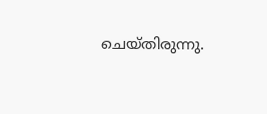ചെയ്തിരുന്നു.